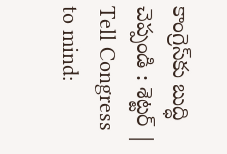కాంగ్రెస్‌కు బుద్ధి చెప్పండి : శెట్టర్ | Tell Congress to mind: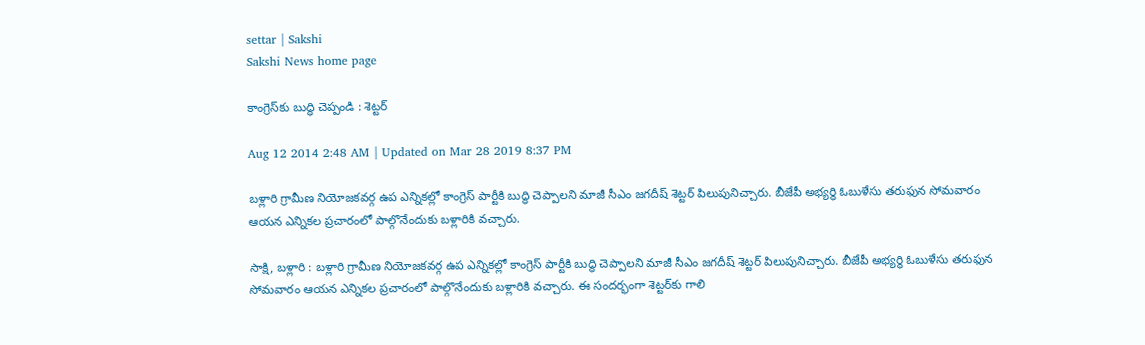settar | Sakshi
Sakshi News home page

కాంగ్రెస్‌కు బుద్ధి చెప్పండి : శెట్టర్

Aug 12 2014 2:48 AM | Updated on Mar 28 2019 8:37 PM

బళ్లారి గ్రామీణ నియోజకవర్గ ఉప ఎన్నికల్లో కాంగ్రెస్ పార్టీకి బుద్ధి చెప్పాలని మాజీ సీఎం జగదీష్ శెట్టర్ పిలుపునిచ్చారు. బీజేపీ అభ్యర్థి ఓబుళేసు తరుఫున సోమవారం ఆయన ఎన్నికల ప్రచారంలో పాల్గొనేందుకు బళ్లారికి వచ్చారు.

సాక్షి, బళ్లారి : బళ్లారి గ్రామీణ నియోజకవర్గ ఉప ఎన్నికల్లో కాంగ్రెస్ పార్టీకి బుద్ధి చెప్పాలని మాజీ సీఎం జగదీష్ శెట్టర్ పిలుపునిచ్చారు. బీజేపీ అభ్యర్థి ఓబుళేసు తరుఫున సోమవారం ఆయన ఎన్నికల ప్రచారంలో పాల్గొనేందుకు బళ్లారికి వచ్చారు. ఈ సందర్భంగా శెట్టర్‌కు గాలి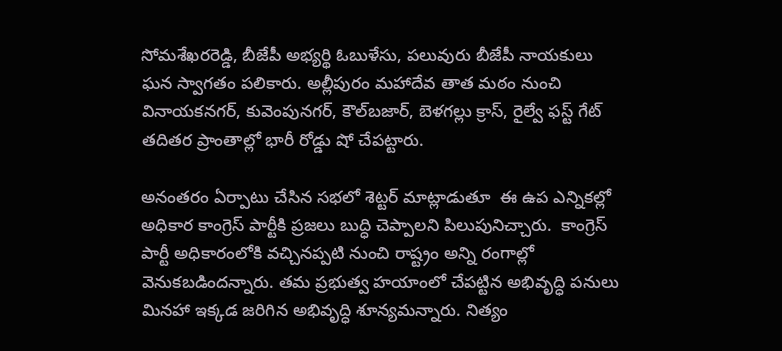సోమశేఖరరెడ్డి, బీజేపీ అభ్యర్థి ఓబుళేసు, పలువురు బీజేపీ నాయకులు ఘన స్వాగతం పలికారు. అల్లీపురం మహాదేవ తాత మఠం నుంచి వినాయకనగర్, కువెంపునగర్, కౌల్‌బజార్, బెళగల్లు క్రాస్, రైల్వే ఫస్ట్ గేట్ తదితర ప్రాంతాల్లో భారీ రోడ్డు షో చేపట్టారు.

అనంతరం ఏర్పాటు చేసిన సభలో శెట్టర్ మాట్లాడుతూ  ఈ ఉప ఎన్నికల్లో అధికార కాంగ్రెస్ పార్టీకి ప్రజలు బుద్ధి చెప్పాలని పిలుపునిచ్చారు.  కాంగ్రెస్ పార్టీ అధికారంలోకి వచ్చినప్పటి నుంచి రాష్ట్రం అన్ని రంగాల్లో వెనుకబడిందన్నారు. తమ ప్రభుత్వ హయాంలో చేపట్టిన అభివృద్ధి పనులు మినహా ఇక్కడ జరిగిన అభివృద్ధి శూన్యమన్నారు. నిత్యం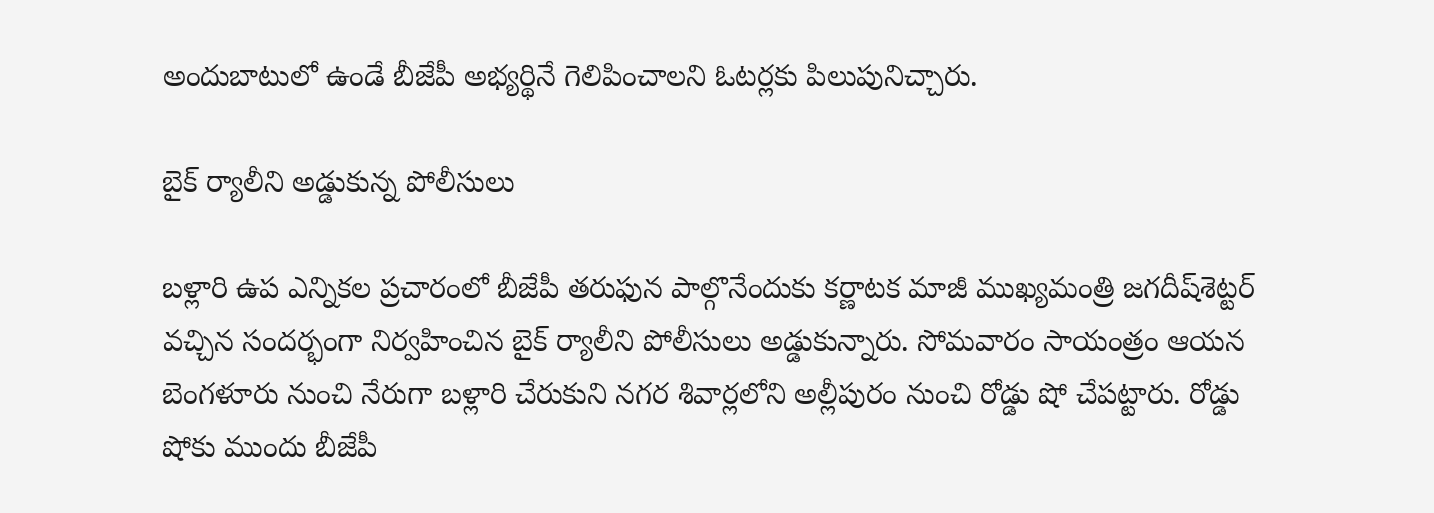అందుబాటులో ఉండే బీజేపీ అభ్యర్థినే గెలిపించాలని ఓటర్లకు పిలుపునిచ్చారు.

బైక్ ర్యాలీని అడ్డుకున్న పోలీసులు

బళ్లారి ఉప ఎన్నికల ప్రచారంలో బీజేపీ తరుఫున పాల్గొనేందుకు కర్ణాటక మాజీ ముఖ్యమంత్రి జగదీష్‌శెట్టర్ వచ్చిన సందర్భంగా నిర్వహించిన బైక్ ర్యాలీని పోలీసులు అడ్డుకున్నారు. సోమవారం సాయంత్రం ఆయన బెంగళూరు నుంచి నేరుగా బళ్లారి చేరుకుని నగర శివార్లలోని అల్లీపురం నుంచి రోడ్డు షో చేపట్టారు. రోడ్డు షోకు ముందు బీజేపీ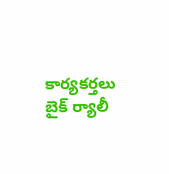కార్యకర్తలు బైక్ ర్యాలీ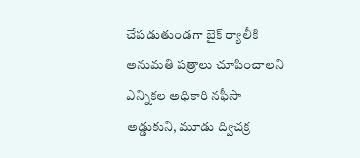చేపడుతుండగా బైక్ ర్యాలీకి అనుమతి పత్రాలు చూపించాలని ఎన్నికల అధికారి నఫీసా అడ్డుకుని, మూడు ద్విచక్ర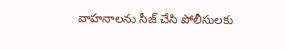వాహనాలను సీజ్ చేసి పోలీసులకు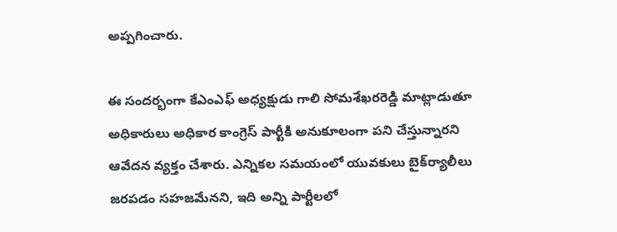అప్పగించారు.

ఈ సందర్భంగా కేఎంఎఫ్ అధ్యక్షుడు గాలి సోమశేఖరరెడ్డి మాట్లాడుతూ అధికారులు అధికార కాంగ్రెస్ పార్టీకి అనుకూలంగా పని చేస్తున్నారని ఆవేదన వ్యక్తం చేశారు. ఎన్నికల సమయంలో యువకులు బైక్‌ర్యాలీలు జరపడం సహజమేనని, ఇది అన్ని పార్టీలలో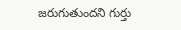జరుగుతుందని గుర్తు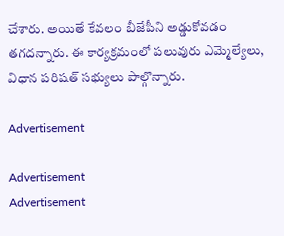చేశారు. అయితే కేవలం బీజేపీని అడ్డుకోవడం తగదన్నారు. ఈ కార్యక్రమంలో పలువురు ఎమ్మెల్యేలు, విధాన పరిషత్ సభ్యులు పాల్గొన్నారు.

Advertisement

Advertisement
Advertisement